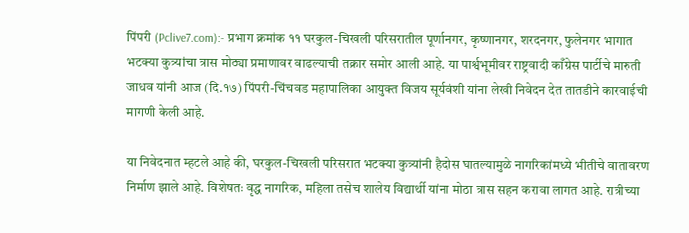पिंपरी (Pclive7.com):- प्रभाग क्रमांक ११ घरकुल-चिखली परिसरातील पूर्णानगर, कृष्णानगर, शरदनगर, फुलेनगर भागात भटक्या कुत्र्यांचा त्रास मोठ्या प्रमाणावर वाढल्याची तक्रार समोर आली आहे. या पार्श्वभूमीवर राष्ट्रवादी काँग्रेस पार्टीचे मारुती जाधव यांनी आज (दि.१७) पिंपरी-चिंचवड महापालिका आयुक्त विजय सूर्यवंशी यांना लेखी निवेदन देत तातडीने कारवाईची मागणी केली आहे.

या निवेदनात म्हटले आहे की, घरकुल-चिखली परिसरात भटक्या कुत्र्यांनी हैदोस घातल्यामुळे नागरिकांमध्ये भीतीचे वातावरण निर्माण झाले आहे. विशेषतः वृद्ध नागरिक, महिला तसेच शालेय विद्यार्थी यांना मोठा त्रास सहन करावा लागत आहे. रात्रीच्या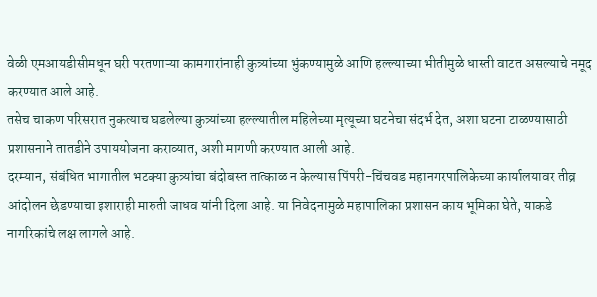वेळी एमआयडीसीमधून घरी परतणाऱ्या कामगारांनाही कुत्र्यांच्या भुंकण्यामुळे आणि हल्ल्याच्या भीतीमुळे धास्ती वाटत असल्याचे नमूद करण्यात आले आहे.
तसेच चाकण परिसरात नुकत्याच घडलेल्या कुत्र्यांच्या हल्ल्यातील महिलेच्या मृत्यूच्या घटनेचा संदर्भ देत, अशा घटना टाळण्यासाठी प्रशासनाने तातडीने उपाययोजना कराव्यात, अशी मागणी करण्यात आली आहे.
दरम्यान, संबंधित भागातील भटक्या कुत्र्यांचा बंदोबस्त तात्काळ न केल्यास पिंपरी-चिंचवड महानगरपालिकेच्या कार्यालयावर तीव्र आंदोलन छेडण्याचा इशाराही मारुती जाधव यांनी दिला आहे. या निवेदनामुळे महापालिका प्रशासन काय भूमिका घेते, याकडे नागरिकांचे लक्ष लागले आहे.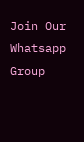Join Our Whatsapp Group